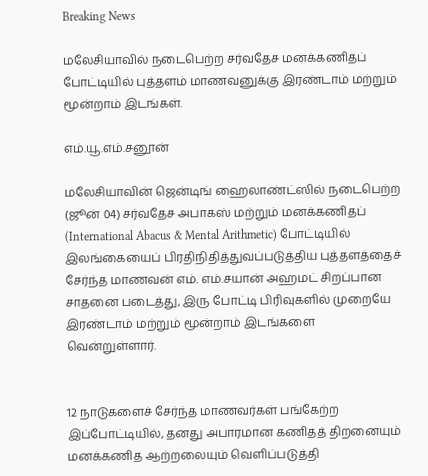Breaking News

மலேசியாவில் நடைபெற்ற சர்வதேச மனக்கணிதப் போட்டியில் புத்தளம் மாணவனுக்கு இரண்டாம் மற்றும் மூன்றாம் இடங்கள்.

எம்.யூ.எம்.சனூன்

மலேசியாவின் ஜென்டிங் ஹைலாண்ட்ஸில் நடைபெற்ற (ஜூன் 04) சர்வதேச அபாகஸ் மற்றும் மனக்கணிதப் (International Abacus & Mental Arithmetic) போட்டியில் இலங்கையைப் பிரதிநிதித்துவப்படுத்திய புத்தளத்தைச் சேர்ந்த மாணவன் எம். எம்.சயான் அஹமட் சிறப்பான சாதனை படைத்து, இரு போட்டி பிரிவுகளில் முறையே இரண்டாம் மற்றும் மூன்றாம் இடங்களை வென்றுள்ளார்.


12 நாடுகளைச் சேர்ந்த மாணவர்கள் பங்கேற்ற இப்போட்டியில், தனது அபாரமான கணிதத் திறனையும் மனக்கணித ஆற்றலையும் வெளிப்படுத்தி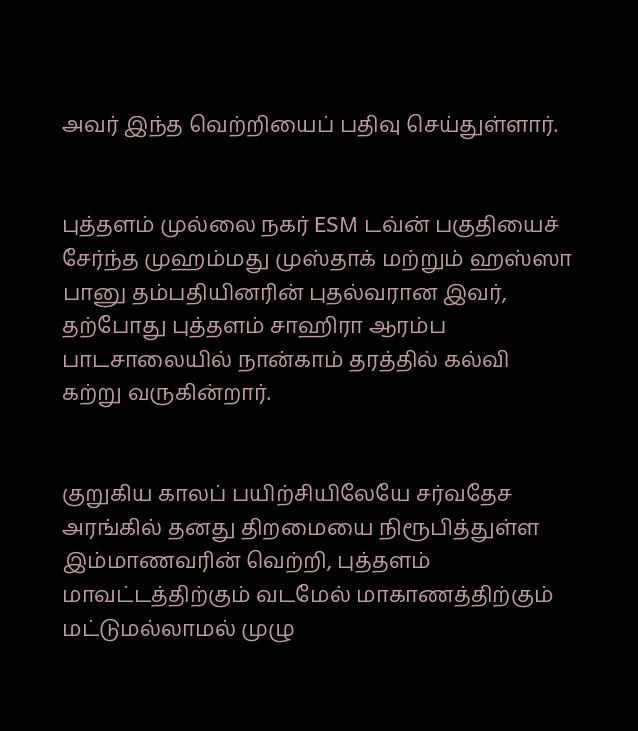அவர் இந்த வெற்றியைப் பதிவு செய்துள்ளார்.


புத்தளம் முல்லை நகர் ESM டவ்ன் பகுதியைச் சேர்ந்த முஹம்மது முஸ்தாக் மற்றும் ஹஸ்ஸா பானு தம்பதியினரின் புதல்வரான இவர், தற்போது புத்தளம் சாஹிரா ஆரம்ப பாடசாலையில் நான்காம் தரத்தில் கல்வி கற்று வருகின்றார்.


குறுகிய காலப் பயிற்சியிலேயே சர்வதேச அரங்கில் தனது திறமையை நிரூபித்துள்ள இம்மாணவரின் வெற்றி, புத்தளம் மாவட்டத்திற்கும் வடமேல் மாகாணத்திற்கும் மட்டுமல்லாமல் முழு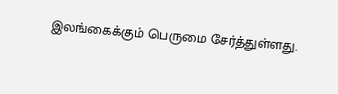இலங்கைக்கும் பெருமை சேர்த்துள்ளது.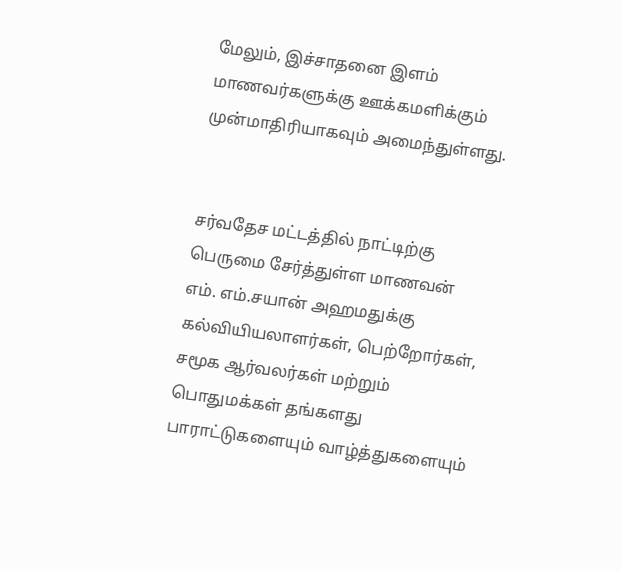மேலும், இச்சாதனை இளம் மாணவர்களுக்கு ஊக்கமளிக்கும் முன்மாதிரியாகவும் அமைந்துள்ளது.


சர்வதேச மட்டத்தில் நாட்டிற்கு பெருமை சேர்த்துள்ள மாணவன் எம். எம்.சயான் அஹமதுக்கு கல்வியியலாளர்கள், பெற்றோர்கள், சமூக ஆர்வலர்கள் மற்றும் பொதுமக்கள் தங்களது பாராட்டுகளையும் வாழ்த்துகளையும்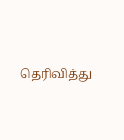தெரிவித்து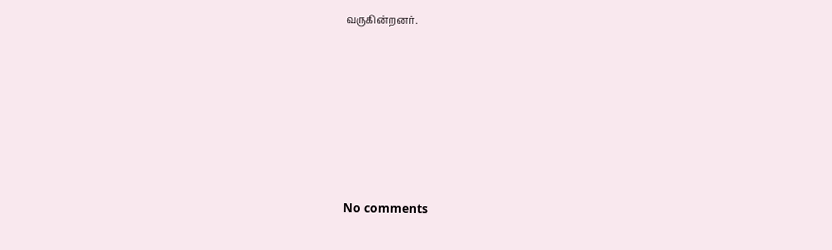வருகின்றனர்.








No comments